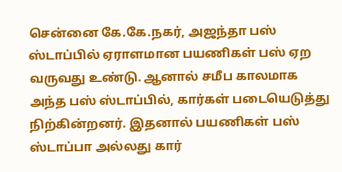சென்னை கே.கே.நகர், அஜந்தா பஸ் ஸ்டாப்பில் ஏராளமான பயணிகள் பஸ் ஏற வருவது உண்டு. ஆனால் சமீப காலமாக அந்த பஸ் ஸ்டாப்பில், கார்கள் படையெடுத்து நிற்கின்றனர். இதனால் பயணிகள் பஸ் ஸ்டாப்பா அல்லது கார்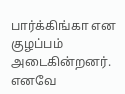பார்க்கிங்கா என குழப்பம் அடைகின்றனர். எனவே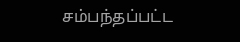சம்பந்தப்பட்ட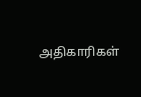அதிகாரிகள்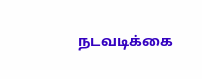நடவடிக்கை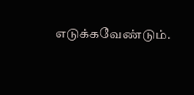எடுக்கவேண்டும்.